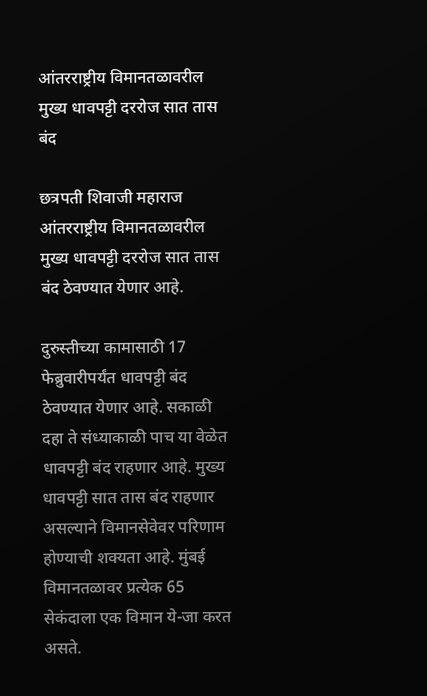आंतरराष्ट्रीय विमानतळावरील मुख्य धावपट्टी दररोज सात तास बंद

छत्रपती शिवाजी महाराज आंतरराष्ट्रीय विमानतळावरील मुख्य धावपट्टी दररोज सात तास बंद ठेवण्यात येणार आहे.

दुरुस्तीच्या कामासाठी 17 फेब्रुवारीपर्यंत धावपट्टी बंद ठेवण्यात येणार आहे. सकाळी दहा ते संध्याकाळी पाच या वेळेत धावपट्टी बंद राहणार आहे. मुख्य धावपट्टी सात तास बंद राहणार असल्याने विमानसेवेवर परिणाम होण्याची शक्यता आहे. मुंबई विमानतळावर प्रत्येक 65 सेकंदाला एक विमान ये-जा करत असते.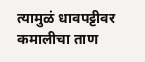त्यामुळं धावपट्टीवर कमालीचा ताण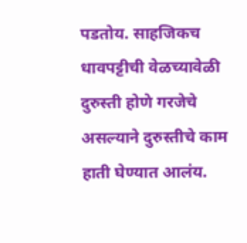पडतोय. साहजिकच धावपट्टीची वेळच्यावेळी दुरुस्ती होणे गरजेचे असल्याने दुरुस्तीचे काम हाती घेण्यात आलंय.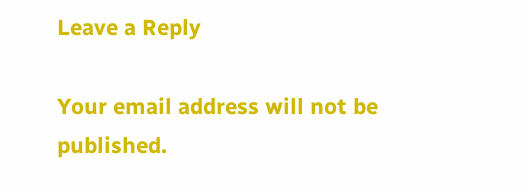Leave a Reply

Your email address will not be published.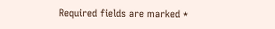Required fields are marked *